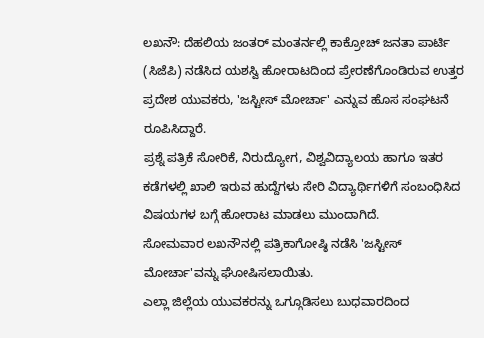ಲಖನೌ: ದೆಹಲಿಯ ಜಂತರ್ ಮಂತರ್ನಲ್ಲಿ ಕಾಕ್ರೋಚ್ ಜನತಾ ಪಾರ್ಟಿ (ಸಿಜೆಪಿ) ನಡೆಸಿದ ಯಶಸ್ವಿ ಹೋರಾಟದಿಂದ ಪ್ರೇರಣೆಗೊಂಡಿರುವ ಉತ್ತರ ಪ್ರದೇಶ ಯುವಕರು, 'ಜಸ್ಟೀಸ್ ಮೋರ್ಚಾ' ಎನ್ನುವ ಹೊಸ ಸಂಘಟನೆ ರೂಪಿಸಿದ್ದಾರೆ.
ಪ್ರಶ್ನೆ ಪತ್ರಿಕೆ ಸೋರಿಕೆ, ನಿರುದ್ಯೋಗ, ವಿಶ್ವವಿದ್ಯಾಲಯ ಹಾಗೂ ಇತರ ಕಡೆಗಳಲ್ಲಿ ಖಾಲಿ ಇರುವ ಹುದ್ದೆಗಳು ಸೇರಿ ವಿದ್ಯಾರ್ಥಿಗಳಿಗೆ ಸಂಬಂಧಿಸಿದ ವಿಷಯಗಳ ಬಗ್ಗೆ ಹೋರಾಟ ಮಾಡಲು ಮುಂದಾಗಿದೆ.
ಸೋಮವಾರ ಲಖನೌನಲ್ಲಿ ಪತ್ರಿಕಾಗೋಷ್ಠಿ ನಡೆಸಿ 'ಜಸ್ಟೀಸ್ ಮೋರ್ಚಾ'ವನ್ನು ಘೋಷಿಸಲಾಯಿತು.
ಎಲ್ಲಾ ಜಿಲ್ಲೆಯ ಯುವಕರನ್ನು ಒಗ್ಗೂಡಿಸಲು ಬುಧವಾರದಿಂದ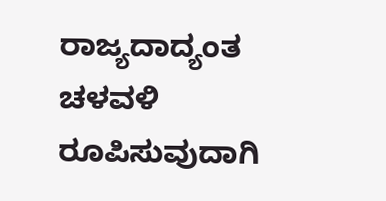ರಾಜ್ಯದಾದ್ಯಂತ ಚಳವಳಿ ರೂಪಿಸುವುದಾಗಿ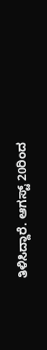ತಿಳಿಸಿದ್ದಾರೆ. ಆಗಸ್ಟ್ 20ರಿಂದ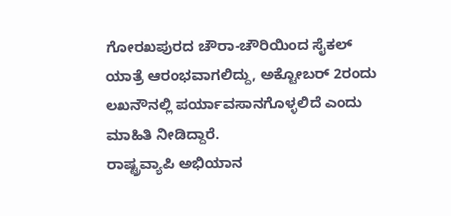ಗೋರಖಪುರದ ಚೌರಾ-ಚೌರಿಯಿಂದ ಸೈಕಲ್ ಯಾತ್ರೆ ಆರಂಭವಾಗಲಿದ್ದು, ಅಕ್ಟೋಬರ್ 2ರಂದು ಲಖನೌನಲ್ಲಿ ಪರ್ಯಾವಸಾನಗೊಳ್ಳಲಿದೆ ಎಂದು ಮಾಹಿತಿ ನೀಡಿದ್ದಾರೆ.
ರಾಷ್ಟ್ರವ್ಯಾಪಿ ಅಭಿಯಾನ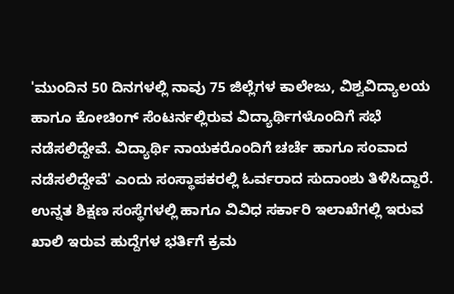'ಮುಂದಿನ 50 ದಿನಗಳಲ್ಲಿ ನಾವು 75 ಜಿಲ್ಲೆಗಳ ಕಾಲೇಜು, ವಿಶ್ವವಿದ್ಯಾಲಯ ಹಾಗೂ ಕೋಚಿಂಗ್ ಸೆಂಟರ್ನಲ್ಲಿರುವ ವಿದ್ಯಾರ್ಥಿಗಳೊಂದಿಗೆ ಸಭೆ ನಡೆಸಲಿದ್ದೇವೆ. ವಿದ್ಯಾರ್ಥಿ ನಾಯಕರೊಂದಿಗೆ ಚರ್ಚೆ ಹಾಗೂ ಸಂವಾದ ನಡೆಸಲಿದ್ದೇವೆ' ಎಂದು ಸಂಸ್ಥಾಪಕರಲ್ಲಿ ಓರ್ವರಾದ ಸುದಾಂಶು ತಿಳಿಸಿದ್ದಾರೆ.
ಉನ್ನತ ಶಿಕ್ಷಣ ಸಂಸ್ಥೆಗಳಲ್ಲಿ ಹಾಗೂ ವಿವಿಧ ಸರ್ಕಾರಿ ಇಲಾಖೆಗಲ್ಲಿ ಇರುವ ಖಾಲಿ ಇರುವ ಹುದ್ದೆಗಳ ಭರ್ತಿಗೆ ಕ್ರಮ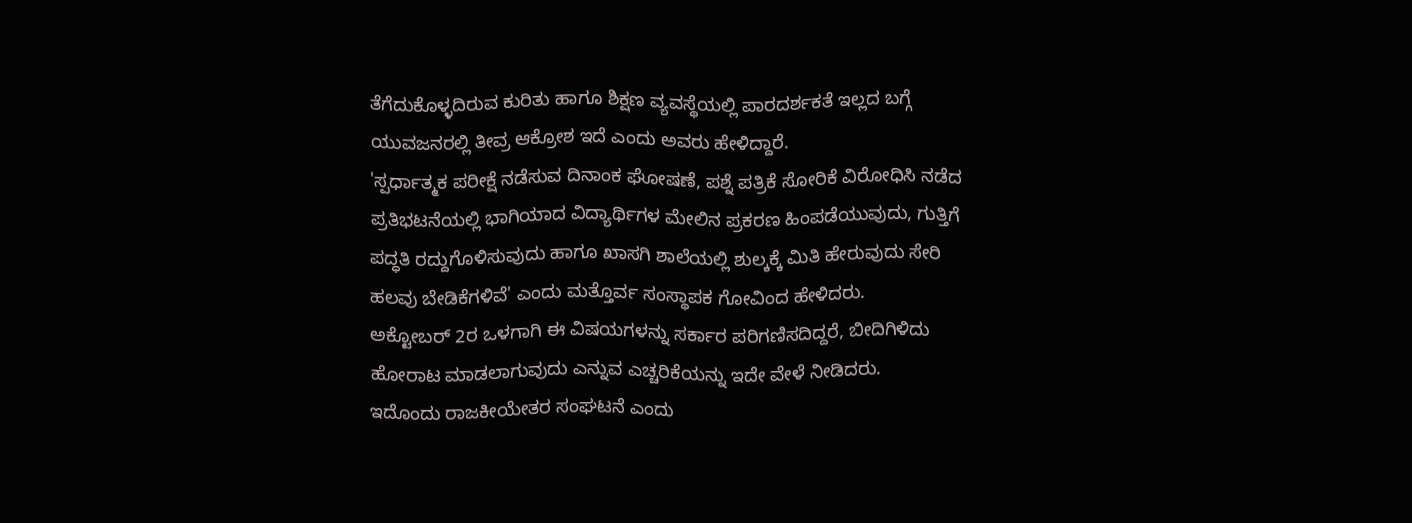ತೆಗೆದುಕೊಳ್ಳದಿರುವ ಕುರಿತು ಹಾಗೂ ಶಿಕ್ಷಣ ವ್ಯವಸ್ಥೆಯಲ್ಲಿ ಪಾರದರ್ಶಕತೆ ಇಲ್ಲದ ಬಗ್ಗೆ ಯುವಜನರಲ್ಲಿ ತೀವ್ರ ಆಕ್ರೋಶ ಇದೆ ಎಂದು ಅವರು ಹೇಳಿದ್ದಾರೆ.
'ಸ್ಪರ್ಧಾತ್ಮಕ ಪರೀಕ್ಷೆ ನಡೆಸುವ ದಿನಾಂಕ ಘೋಷಣೆ, ಪಶ್ನೆ ಪತ್ರಿಕೆ ಸೋರಿಕೆ ವಿರೋಧಿಸಿ ನಡೆದ ಪ್ರತಿಭಟನೆಯಲ್ಲಿ ಭಾಗಿಯಾದ ವಿದ್ಯಾರ್ಥಿಗಳ ಮೇಲಿನ ಪ್ರಕರಣ ಹಿಂಪಡೆಯುವುದು, ಗುತ್ತಿಗೆ ಪದ್ಧತಿ ರದ್ದುಗೊಳಿಸುವುದು ಹಾಗೂ ಖಾಸಗಿ ಶಾಲೆಯಲ್ಲಿ ಶುಲ್ಕಕ್ಕೆ ಮಿತಿ ಹೇರುವುದು ಸೇರಿ ಹಲವು ಬೇಡಿಕೆಗಳಿವೆ' ಎಂದು ಮತ್ತೊರ್ವ ಸಂಸ್ಥಾಪಕ ಗೋವಿಂದ ಹೇಳಿದರು.
ಅಕ್ಟೋಬರ್ 2ರ ಒಳಗಾಗಿ ಈ ವಿಷಯಗಳನ್ನು ಸರ್ಕಾರ ಪರಿಗಣಿಸದಿದ್ದರೆ, ಬೀದಿಗಿಳಿದು ಹೋರಾಟ ಮಾಡಲಾಗುವುದು ಎನ್ನುವ ಎಚ್ಚರಿಕೆಯನ್ನು ಇದೇ ವೇಳೆ ನೀಡಿದರು.
ಇದೊಂದು ರಾಜಕೀಯೇತರ ಸಂಘಟನೆ ಎಂದು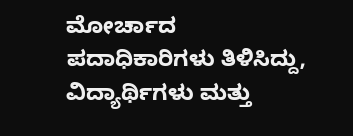ಮೋರ್ಚಾದ ಪದಾಧಿಕಾರಿಗಳು ತಿಳಿಸಿದ್ದು, ವಿದ್ಯಾರ್ಥಿಗಳು ಮತ್ತು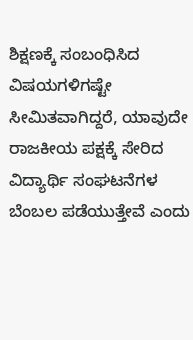ಶಿಕ್ಷಣಕ್ಕೆ ಸಂಬಂಧಿಸಿದ ವಿಷಯಗಳಿಗಷ್ಟೇ ಸೀಮಿತವಾಗಿದ್ದರೆ, ಯಾವುದೇ ರಾಜಕೀಯ ಪಕ್ಷಕ್ಕೆ ಸೇರಿದ ವಿದ್ಯಾರ್ಥಿ ಸಂಘಟನೆಗಳ ಬೆಂಬಲ ಪಡೆಯುತ್ತೇವೆ ಎಂದು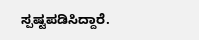ಸ್ಪಷ್ಟಪಡಿಸಿದ್ದಾರೆ.